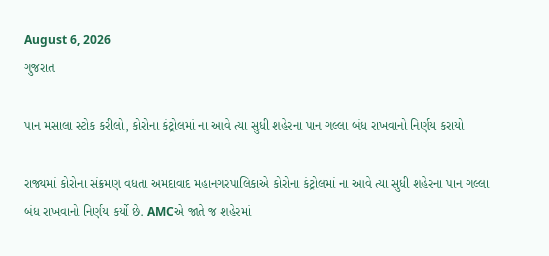August 6, 2026
ગુજરાત

પાન મસાલા સ્ટોક કરીલો, કોરોના કંટ્રોલમાં ના આવે ત્યા સુધી શહેરના પાન ગલ્લા બંધ રાખવાનો નિર્ણય કરાયો

રાજ્યમાં કોરોના સંક્રમણ વધતા અમદાવાદ મહાનગરપાલિકાએ કોરોના કંટ્રોલમાં ના આવે ત્યા સુધી શહેરના પાન ગલ્લા બંધ રાખવાનો નિર્ણય કર્યો છે. AMCએ જાતે જ શહેરમાં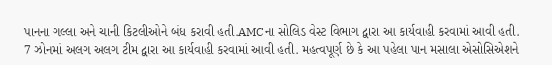પાનના ગલ્લા અને ચાની કિટલીઓને બંધ કરાવી હતી.AMCના સોલિડ વેસ્ટ વિભાગ દ્વારા આ કાર્યવાહી કરવામાં આવી હતી. 7 ઝોનમાં અલગ અલગ ટીમ દ્વારા આ કાર્યવાહી કરવામાં આવી હતી. મહત્વપૂર્ણ છે કે આ પહેલા પાન મસાલા એસોસિએશને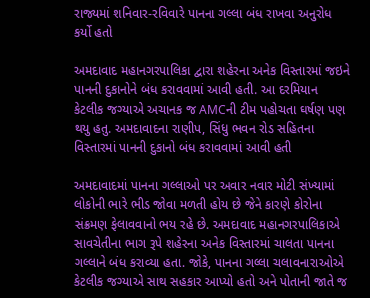રાજ્યમાં શનિવાર-રવિવારે પાનના ગલ્લા બંધ રાખવા અનુરોધ કર્યો હતો

અમદાવાદ મહાનગરપાલિકા દ્વારા શહેરના અનેક વિસ્તારમાં જઇને પાનની દુકાનોને બંધ કરાવવામાં આવી હતી. આ દરમિયાન કેટલીક જગ્યાએ અચાનક જ AMCની ટીમ પહોચતા ઘર્ષણ પણ થયુ હતુ. અમદાવાદના રાણીપ, સિંધુ ભવન રોડ સહિતના વિસ્તારમાં પાનની દુકાનો બંધ કરાવવામાં આવી હતી

અમદાવાદમાં પાનના ગલ્લાઓ પર અવાર નવાર મોટી સંખ્યામાં લોકોની ભારે ભીડ જોવા મળતી હોય છે જેને કારણે કોરોના સંક્રમણ ફેલાવવાનો ભય રહે છે. અમદાવાદ મહાનગરપાલિકાએ સાવચેતીના ભાગ રૂપે શહેરના અનેક વિસ્તારમાં ચાલતા પાનના ગલ્લાને બંધ કરાવ્યા હતા. જોકે, પાનના ગલ્લા ચલાવનારાઓએ કેટલીક જગ્યાએ સાથ સહકાર આપ્યો હતો અને પોતાની જાતે જ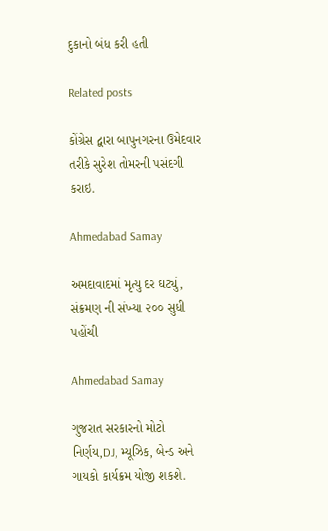દુકાનો બંધ કરી હતી

Related posts

કોંગ્રેસ દ્વારા બાપુનગરના ઉમેદવાર તરીકે સુરેશ તોમરની પસંદગી કરાઇ.

Ahmedabad Samay

અમદાવાદમાં મૃત્યુ દર ઘટ્યું, સંક્રમણ ની સંખ્યા ૨૦૦ સુધી પહોંચી

Ahmedabad Samay

ગુજરાત સરકારનો મોટો નિર્ણય,DJ, મ્યૂઝિક, બેન્ડ અને ગાયકો કાર્યક્રમ યોજી શકશે.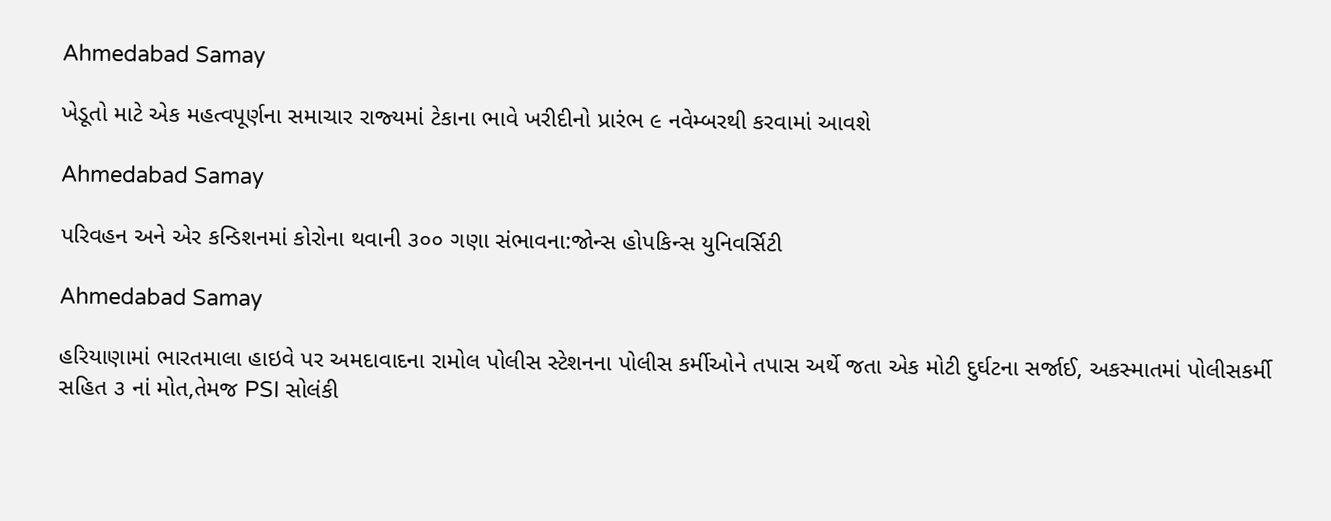Ahmedabad Samay

ખેડૂતો માટે એક મહત્‍વપૂર્ણના સમાચાર રાજ્‍યમાં ટેકાના ભાવે ખરીદીનો પ્રારંભ ૯ નવેમ્‍બરથી કરવામાં આવશે

Ahmedabad Samay

પરિવહન અને એર કન્ડિશનમાં કોરોના થવાની ૩૦૦ ગણા સંભાવના:જોન્સ હોપકિન્સ યુનિવર્સિટી

Ahmedabad Samay

હરિયાણામાં ભારતમાલા હાઇવે પર અમદાવાદના રામોલ પોલીસ સ્‍ટેશનના પોલીસ કર્મીઓને તપાસ અર્થે જતા એક મોટી દુર્ઘટના સર્જાઈ, અકસ્માતમાં પોલીસકર્મી સહિત ૩ નાં મોત,તેમજ PSI સોલંકી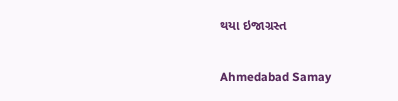થયા ઇજાગ્રસ્‍ત

Ahmedabad Samay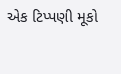એક ટિપ્પણી મૂકો